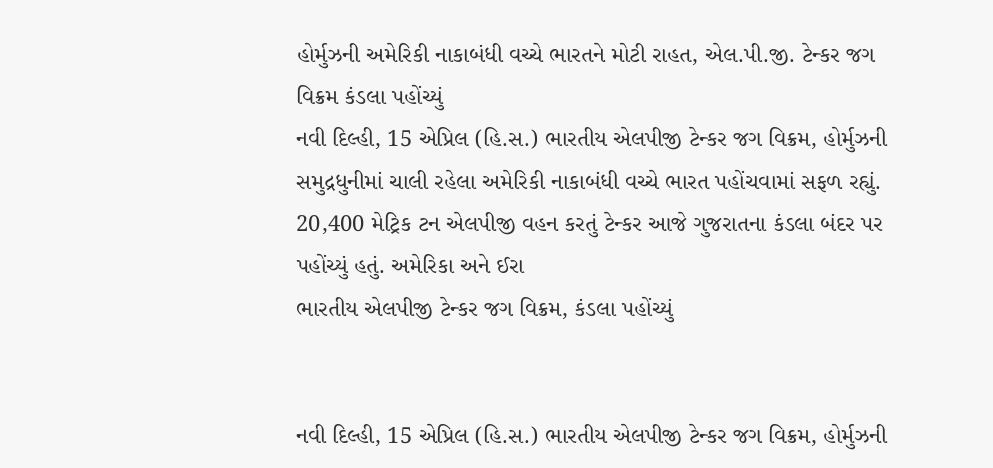હોર્મુઝની અમેરિકી નાકાબંધી વચ્ચે ભારતને મોટી રાહત, એલ.પી.જી. ટેન્કર જગ વિક્રમ કંડલા પહોંચ્યું
નવી દિલ્હી, 15 એપ્રિલ (હિ.સ.) ભારતીય એલપીજી ટેન્કર જગ વિક્રમ, હોર્મુઝની સમુદ્રધુનીમાં ચાલી રહેલા અમેરિકી નાકાબંધી વચ્ચે ભારત પહોંચવામાં સફળ રહ્યું. 20,400 મેટ્રિક ટન એલપીજી વહન કરતું ટેન્કર આજે ગુજરાતના કંડલા બંદર પર પહોંચ્યું હતું. અમેરિકા અને ઈરા
ભારતીય એલપીજી ટેન્કર જગ વિક્રમ, કંડલા પહોંચ્યું


નવી દિલ્હી, 15 એપ્રિલ (હિ.સ.) ભારતીય એલપીજી ટેન્કર જગ વિક્રમ, હોર્મુઝની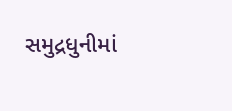સમુદ્રધુનીમાં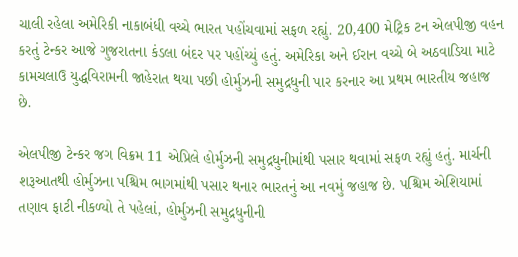ચાલી રહેલા અમેરિકી નાકાબંધી વચ્ચે ભારત પહોંચવામાં સફળ રહ્યું. 20,400 મેટ્રિક ટન એલપીજી વહન કરતું ટેન્કર આજે ગુજરાતના કંડલા બંદર પર પહોંચ્યું હતું. અમેરિકા અને ઈરાન વચ્ચે બે અઠવાડિયા માટે કામચલાઉ યુદ્ધવિરામની જાહેરાત થયા પછી હોર્મુઝની સમુદ્રધુની પાર કરનાર આ પ્રથમ ભારતીય જહાજ છે.

એલપીજી ટેન્કર જગ વિક્રમ 11 એપ્રિલે હોર્મુઝની સમુદ્રધુનીમાંથી પસાર થવામાં સફળ રહ્યું હતું. માર્ચની શરૂઆતથી હોર્મુઝના પશ્ચિમ ભાગમાંથી પસાર થનાર ભારતનું આ નવમું જહાજ છે. પશ્ચિમ એશિયામાં તણાવ ફાટી નીકળ્યો તે પહેલાં, હોર્મુઝની સમુદ્રધુનીની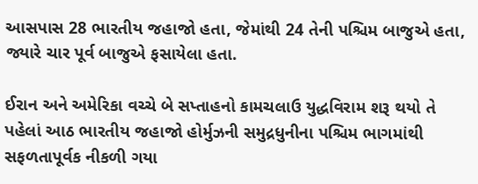આસપાસ 28 ભારતીય જહાજો હતા, જેમાંથી 24 તેની પશ્ચિમ બાજુએ હતા, જ્યારે ચાર પૂર્વ બાજુએ ફસાયેલા હતા.

ઈરાન અને અમેરિકા વચ્ચે બે સપ્તાહનો કામચલાઉ યુદ્ધવિરામ શરૂ થયો તે પહેલાં આઠ ભારતીય જહાજો હોર્મુઝની સમુદ્રધુનીના પશ્ચિમ ભાગમાંથી સફળતાપૂર્વક નીકળી ગયા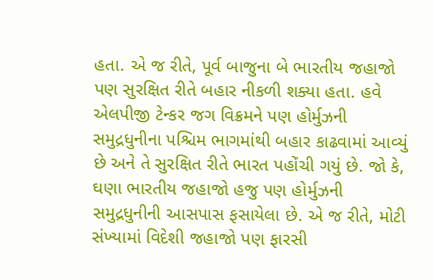હતા. એ જ રીતે, પૂર્વ બાજુના બે ભારતીય જહાજો પણ સુરક્ષિત રીતે બહાર નીકળી શક્યા હતા. હવે એલપીજી ટેન્કર જગ વિક્રમને પણ હોર્મુઝની સમુદ્રધુનીના પશ્ચિમ ભાગમાંથી બહાર કાઢવામાં આવ્યું છે અને તે સુરક્ષિત રીતે ભારત પહોંચી ગયું છે. જો કે, ઘણા ભારતીય જહાજો હજુ પણ હોર્મુઝની સમુદ્રધુનીની આસપાસ ફસાયેલા છે. એ જ રીતે, મોટી સંખ્યામાં વિદેશી જહાજો પણ ફારસી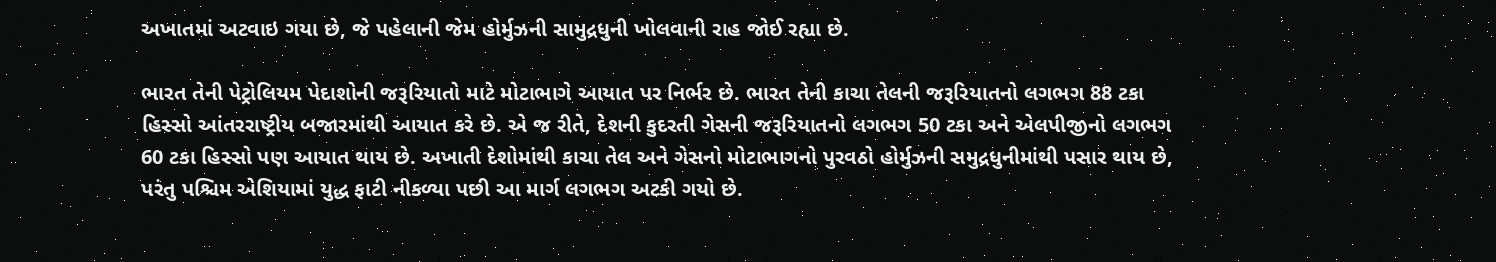અખાતમાં અટવાઇ ગયા છે, જે પહેલાની જેમ હોર્મુઝની સામુદ્રધુની ખોલવાની રાહ જોઈ રહ્યા છે.

ભારત તેની પેટ્રોલિયમ પેદાશોની જરૂરિયાતો માટે મોટાભાગે આયાત પર નિર્ભર છે. ભારત તેની કાચા તેલની જરૂરિયાતનો લગભગ 88 ટકા હિસ્સો આંતરરાષ્ટ્રીય બજારમાંથી આયાત કરે છે. એ જ રીતે, દેશની કુદરતી ગેસની જરૂરિયાતનો લગભગ 50 ટકા અને એલપીજીનો લગભગ 60 ટકા હિસ્સો પણ આયાત થાય છે. અખાતી દેશોમાંથી કાચા તેલ અને ગેસનો મોટાભાગનો પુરવઠો હોર્મુઝની સમુદ્રધુનીમાંથી પસાર થાય છે, પરંતુ પશ્ચિમ એશિયામાં યુદ્ધ ફાટી નીકળ્યા પછી આ માર્ગ લગભગ અટકી ગયો છે.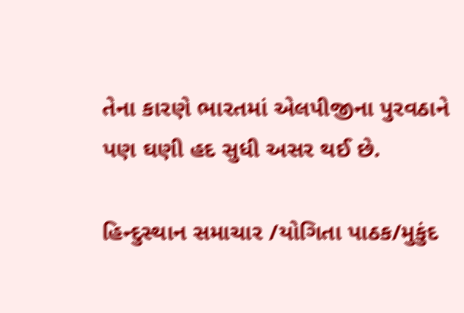તેના કારણે ભારતમાં એલપીજીના પુરવઠાને પણ ઘણી હદ સુધી અસર થઈ છે.

હિન્દુસ્થાન સમાચાર /યોગિતા પાઠક/મુકુંદ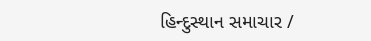હિન્દુસ્થાન સમાચાર /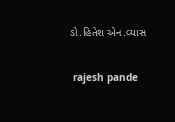ડો.હિતેશ એન.વ્યાસ


 rajesh pande